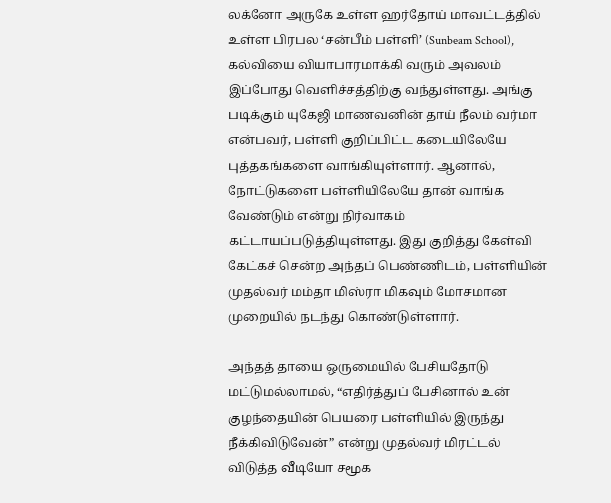லக்னோ அருகே உள்ள ஹர்தோய் மாவட்டத்தில் உள்ள பிரபல ‘சன்பீம் பள்ளி’ (Sunbeam School), கல்வியை வியாபாரமாக்கி வரும் அவலம் இப்போது வெளிச்சத்திற்கு வந்துள்ளது. அங்கு படிக்கும் யுகேஜி மாணவனின் தாய் நீலம் வர்மா என்பவர், பள்ளி குறிப்பிட்ட கடையிலேயே புத்தகங்களை வாங்கியுள்ளார். ஆனால், நோட்டுகளை பள்ளியிலேயே தான் வாங்க வேண்டும் என்று நிர்வாகம் கட்டாயப்படுத்தியுள்ளது. இது குறித்து கேள்வி கேட்கச் சென்ற அந்தப் பெண்ணிடம், பள்ளியின் முதல்வர் மம்தா மிஸ்ரா மிகவும் மோசமான முறையில் நடந்து கொண்டுள்ளார்.

அந்தத் தாயை ஒருமையில் பேசியதோடு மட்டுமல்லாமல், “எதிர்த்துப் பேசினால் உன் குழந்தையின் பெயரை பள்ளியில் இருந்து நீக்கிவிடுவேன்” என்று முதல்வர் மிரட்டல் விடுத்த வீடியோ சமூக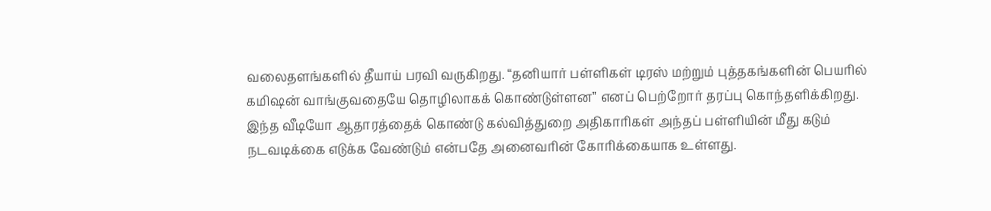வலைதளங்களில் தீயாய் பரவி வருகிறது. “தனியார் பள்ளிகள் டிரஸ் மற்றும் புத்தகங்களின் பெயரில் கமிஷன் வாங்குவதையே தொழிலாகக் கொண்டுள்ளன” எனப் பெற்றோர் தரப்பு கொந்தளிக்கிறது. இந்த வீடியோ ஆதாரத்தைக் கொண்டு கல்வித்துறை அதிகாரிகள் அந்தப் பள்ளியின் மீது கடும் நடவடிக்கை எடுக்க வேண்டும் என்பதே அனைவரின் கோரிக்கையாக உள்ளது.